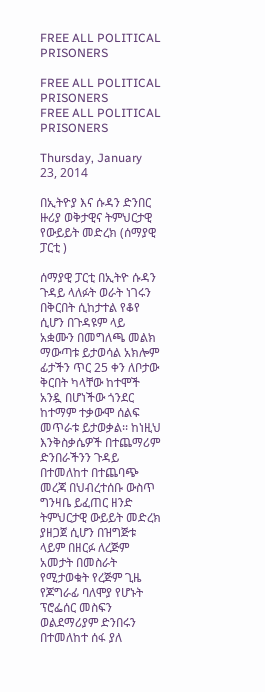FREE ALL POLITICAL PRISONERS

FREE ALL POLITICAL PRISONERS
FREE ALL POLITICAL PRISONERS

Thursday, January 23, 2014

በኢትዮያ እና ሱዳን ድንበር ዙሪያ ወቅታዊና ትምህርታዊ የውይይት መድረክ (ሰማያዊ ፓርቲ )

ሰማያዊ ፓርቲ በኢትዮ ሱዳን ጉዳይ ላለፉት ወራት ነገሩን በቅርበት ሲከታተል የቆየ ሲሆን በጉዳዩም ላይ አቋሙን በመግለጫ መልክ ማውጣቱ ይታወሳል አክሎም ፊታችን ጥር 25 ቀን ለቦታው ቅርበት ካላቸው ከተሞች አንዷ በሆነችው ጎንደር ከተማም ተቃውሞ ሰልፍ መጥራቱ ይታወቃል፡፡ ከነዚህ እንቅስቃሴዎች በተጨማሪም ድንበራችንን ጉዳይ በተመለከተ በተጨባጭ መረጃ በህብረተሰቡ ውስጥ ግንዛቤ ይፈጠር ዘንድ ትምህርታዊ ውይይት መድረክ ያዘጋጀ ሲሆን በዝግጅቱ ላይም በዘርፉ ለረጅም አመታት በመስራት የሚታወቁት የረጅም ጊዜ የጆግራፊ ባለሞያ የሆኑት ፕሮፌሰር መስፍን ወልደማሪያም ድንበሩን በተመለከተ ሰፋ ያለ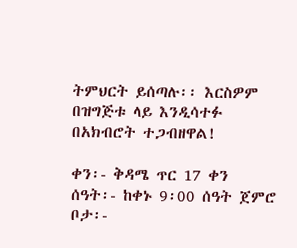ትምህርት ይሰጣሉ፡፡ እርስዎም በዝግጅቱ ላይ እንዲሳተፉ በአክብሮት ተጋብዘዋል!

ቀን፡- ቅዳሜ ጥር 17 ቀን
ሰዓት፡- ከቀኑ 9፡00 ሰዓት ጀምሮ
ቦታ፡-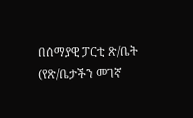በሰማያዊ ፓርቲ ጽ/ቤት
(የጽ/ቤታችን መገኛ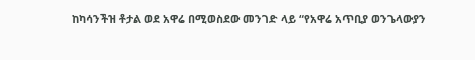ከካሳንችዝ ቶታል ወደ አዋሬ በሚወስደው መንገድ ላይ “የአዋሬ አጥቢያ ወንጌላውያን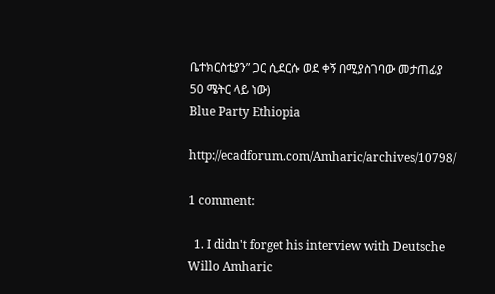ቤተክርስቲያን” ጋር ሲደርሱ ወደ ቀኝ በሚያስገባው መታጠፊያ 50 ሜትር ላይ ነው)
Blue Party Ethiopia

http://ecadforum.com/Amharic/archives/10798/

1 comment:

  1. I didn't forget his interview with Deutsche Willo Amharic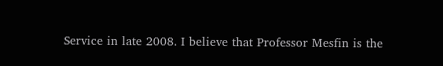Service in late 2008. I believe that Professor Mesfin is the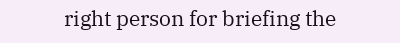right person for briefing the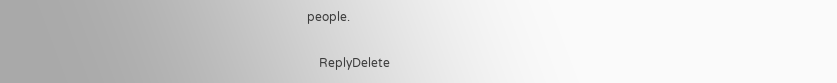people.

    ReplyDelete